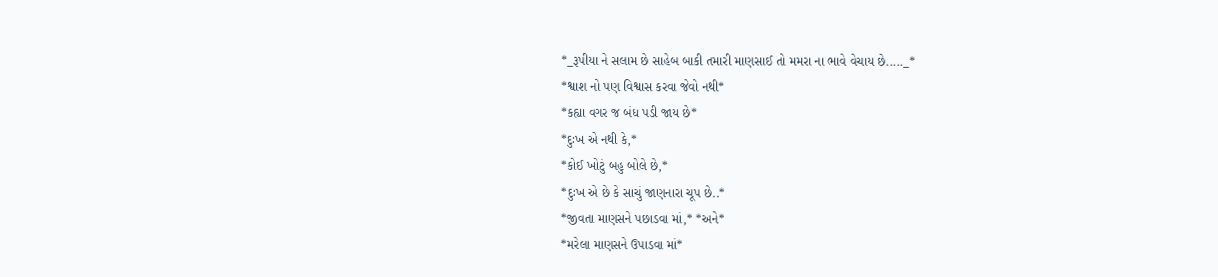*_રૂપીયા ને સલામ છે સાહેબ બાકી તમારી માણસાઈ તો મમરા ના ભાવે વેચાય છે....._*
*શ્વાશ નો પણ વિશ્વાસ કરવા જેવો નથી*
*કહ્યા વગર જ બંધ પડી જાય છે*
*દુઃખ એ નથી કે,*
*કોઈ ખોટું બહુ બોલે છે,*
*દુઃખ એ છે કે સાચું જાણનારા ચૂપ છે..*
*જીવતા માણસને પછાડવા માં,* *અને*
*મરેલા માણસને ઉપાડવા માં*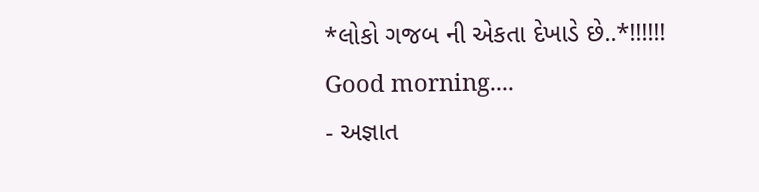*લોકો ગજબ ની એકતા દેખાડે છે..*!!!!!!
Good morning....
- અજ્ઞાત